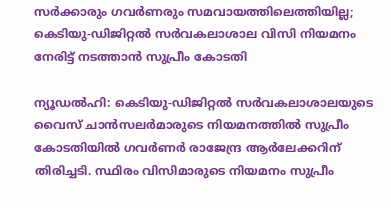സർക്കാരും ഗവർണരും സമവായത്തിലെത്തിയില്ല; കെടിയു-ഡിജിറ്റൽ സർവകലാശാല വിസി നിയമനം നേരിട്ട് നടത്താന്‍ സുപ്രീം കോടതി

ന്യൂഡല്‍ഹി: കെടിയു-ഡിജിറ്റല്‍ സര്‍വകലാശാലയുടെ വൈസ് ചാന്‍സലര്‍മാരുടെ നിയമനത്തില്‍ സുപ്രീം കോടതിയില്‍ ഗവര്‍ണര്‍ രാജേന്ദ്ര ആര്‍ലേക്കറിന് തിരിച്ചടി. സ്ഥിരം വിസിമാരുടെ നിയമനം സുപ്രീം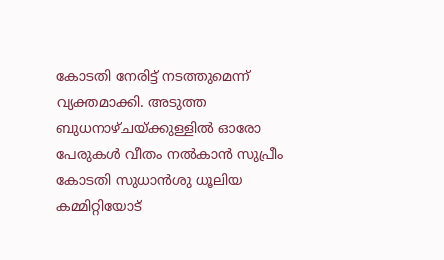കോടതി നേരിട്ട് നടത്തുമെന്ന് വ്യക്തമാക്കി. അടുത്ത ബുധനാഴ്ചയ്ക്കുള്ളില്‍ ഓരോ പേരുകള്‍ വീതം നല്‍കാന്‍ സുപ്രീം കോടതി സുധാന്‍ശു ധൂലിയ കമ്മിറ്റിയോട്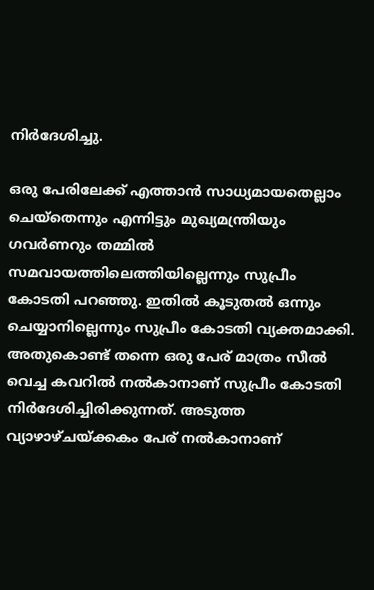നിര്‍ദേശിച്ചു.

ഒരു പേരിലേക്ക് എത്താന്‍ സാധ്യമായതെല്ലാം ചെയ്‌തെന്നും എന്നിട്ടും മുഖ്യമന്ത്രിയും ഗവര്‍ണറും തമ്മില്‍ സമവായത്തിലെത്തിയില്ലെന്നും സുപ്രീം കോടതി പറഞ്ഞു. ഇതില്‍ കൂടുതല്‍ ഒന്നും ചെയ്യാനില്ലെന്നും സുപ്രീം കോടതി വ്യക്തമാക്കി. അതുകൊണ്ട് തന്നെ ഒരു പേര് മാത്രം സീല്‍ വെച്ച കവറില്‍ നല്‍കാനാണ് സുപ്രീം കോടതി നിര്‍ദേശിച്ചിരിക്കുന്നത്. അടുത്ത വ്യാഴാഴ്ചയ്ക്കകം പേര് നല്‍കാനാണ്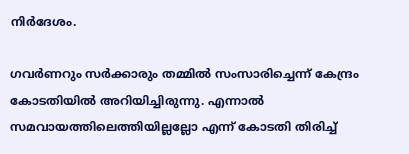നിര്‍ദേശം.

ഗവര്‍ണറും സര്‍ക്കാരും തമ്മില്‍ സംസാരിച്ചെന്ന് കേന്ദ്രം കോടതിയില്‍ അറിയിച്ചിരുന്നു. എന്നാല്‍ സമവായത്തിലെത്തിയില്ലല്ലോ എന്ന് കോടതി തിരിച്ച്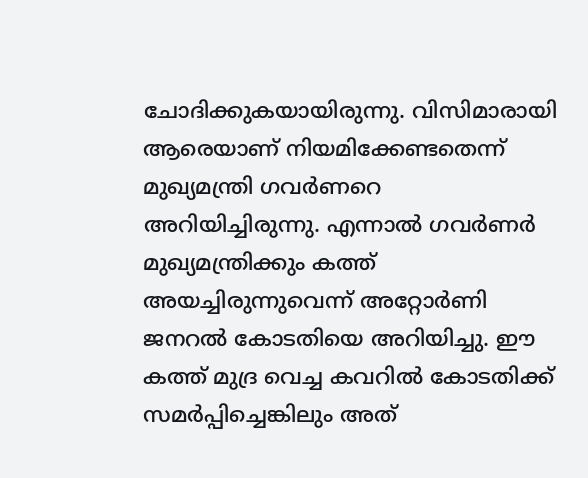ചോദിക്കുകയായിരുന്നു. വിസിമാരായി ആരെയാണ് നിയമിക്കേണ്ടതെന്ന് മുഖ്യമന്ത്രി ഗവര്‍ണറെ അറിയിച്ചിരുന്നു. എന്നാല്‍ ഗവര്‍ണര്‍ മുഖ്യമന്ത്രിക്കും കത്ത് അയച്ചിരുന്നുവെന്ന് അറ്റോര്‍ണി ജനറല്‍ കോടതിയെ അറിയിച്ചു. ഈ കത്ത് മുദ്ര വെച്ച കവറില്‍ കോടതിക്ക് സമര്‍പ്പിച്ചെങ്കിലും അത്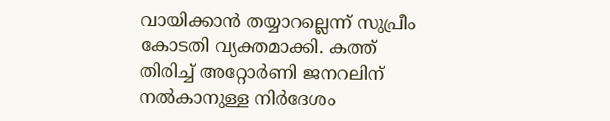വായിക്കാന്‍ തയ്യാറല്ലെന്ന് സുപ്രീം കോടതി വ്യക്തമാക്കി. കത്ത് തിരിച്ച് അറ്റോര്‍ണി ജനറലിന് നല്‍കാനുള്ള നിര്‍ദേശം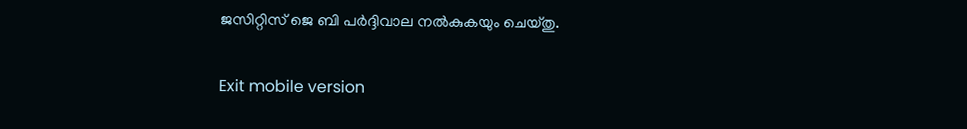ജസിറ്റിസ് ജെ ബി പര്‍ദ്ദിവാല നല്‍കുകയും ചെയ്തു.

Exit mobile version